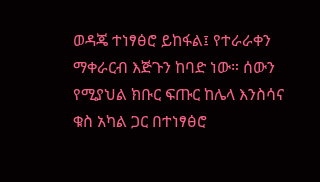ወዳጄ ተነፃፅሮ ይከፋል፤ የተራራቀን ማቀራርብ እጅጉን ከባድ ነው። ሰውን የሚያህል ክቡር ፍጡር ከሌላ እንስሳና ቁስ አካል ጋር በተነፃፅሮ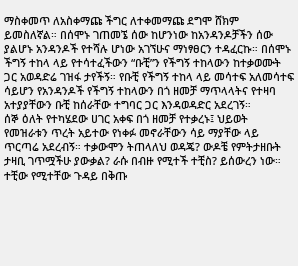ማስቀመጥ ለአስቀማጩ ችግር ለተቀመማጩ ደግሞ ሸክም ይመስለኛል። በሰሞኑ ገጠመኜ ሰው ከሆንነው ከአንዳንዶቻችን ሰው ያልሆኑ አንዳንዶች የተሻሉ ሆነው አገኘሁና ማነፃፀርን ተዳፈርኩ። በሰሞኑ ችግኝ ተከላ ላይ የተሳተፈችውን “ቡቺ”ን የችግኝ ተከላውን ከተቃወሙት ጋር አወዳድሬ ገዝፋ ታየችኝ። የቡቺ የችግኝ ተከላ ላይ መሳተፍ አለመሳተፍ ሳይሆን የአንዳንዶች የችግኝ ተከላውን በጎ ዘመቻ ማጥላላትና የተዛባ አተያያቸውን ቡቺ ከሰራቸው ተግባር ጋር እንዳወዳድር አደረገኝ።
ሰኞ ዕለት የተካሄደው ሀገር አቀፍ በጎ ዘመቻ የተቃረኑ፤ ህይወት የመዝራቱን ጥረት አይተው የነቀፉ መኖራቸውን ሳይ ማያቸው ላይ ጥርጣሬ አደረብኝ። ተቃውሞን ትጠላለህ ወዳጄ? ውዶቼ የምትታዘቡት ታዛቢ ገጥሟችሁ ያውቃል? ራሱ በብዙ የሚተች ተቺስ? ይሰውረን ነው። ተቺው የሚተቸው ጉዳይ በቅጡ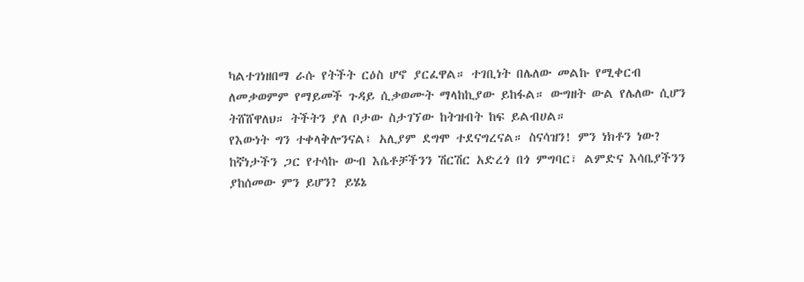ካልተገነዘበማ ራሱ የትችት ርዕስ ሆኖ ያርፈዋል። ተገቢነት በሌለው መልኩ የሚቀርብ ለመቃወምም የማይመች ጉዳይ ሲቃወሙት ማላከኪያው ይከፋል። ውግዘት ውል የሌለው ሲሆን ትሸሸዋለህ። ትችትን ያለ ቦታው ስታገኘው ከትዝብት ከፍ ይልብሀል።
የእውነት ግን ተቀላቅሎንናል፤ አሊያም ደግሞ ተደናግረናል። ስናሳዝን! ምን ነክቶን ነው? ከኛነታችን ጋር የተሳኩ ውብ እሴቶቻችንን ሽርሽር አድረጎ በጎ ምግባር፣ ልምድና እሳቤያችንን ያከሰመው ምን ይሆን? ይሄኔ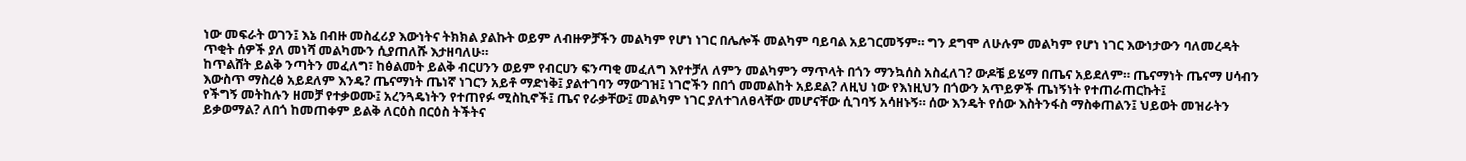ነው መፍራት ወገን፤ እኔ በብዙ መስፈሪያ እውነትና ትክክል ያልኩት ወይም ለብዙዎቻችን መልካም የሆነ ነገር በሌሎች መልካም ባይባል አይገርመኝም። ግን ደግሞ ለሁሉም መልካም የሆነ ነገር እውነታውን ባለመረዳት ጥቂት ሰዎች ያለ መነሻ መልካሙን ሲያጠለሹ እታዘባለሁ።
ከጥልሸት ይልቅ ንጣትን መፈለግ፣ ከፅልመት ይልቅ ብርሀንን ወይም የብርሀን ፍንጣቂ መፈለግ እየተቻለ ለምን መልካምን ማጥላት በጎን ማንኳሰስ አስፈለገ? ውዶቼ ይሄማ በጤና አይደለም። ጤናማነት ጤናማ ሀሳብን እውስጥ ማስረፅ አይደለም እንዴ? ጤናማነት ጤነኛ ነገርን አይቶ ማድነቅ፤ ያልተገባን ማውገዝ፤ ነገሮችን በበጎ መመልከት አይደል? ለዚህ ነው የእነዚህን በጎውን አጥይዎች ጤነኝነት የተጠራጠርኩት፤
የችግኝ መትከሉን ዘመቻ የተቃወሙ፤ አረንጓዴነትን የተጠየፉ ሚስኪኖች፤ ጤና የራቃቸው፤ መልካም ነገር ያለተገለፀላቸው መሆናቸው ሲገባኝ አሳዘኑኝ። ሰው እንዴት የሰው እስትንፋስ ማስቀጠልን፤ ህይወት መዝራትን ይቃወማል? ለበጎ ከመጠቀም ይልቅ ለርዕስ በርዕስ ትችትና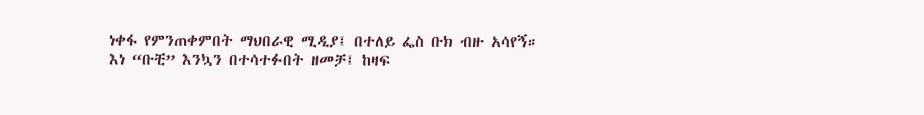ነቀፋ የምንጠቀምበት ማህበራዊ ሚዲያ፤ በተለይ ፌስ ቡክ ብዙ አሳየኝ።
እነ “ቡቺ” እንኳን በተሳተፉበት ዘመቻ፤ ከዛፍ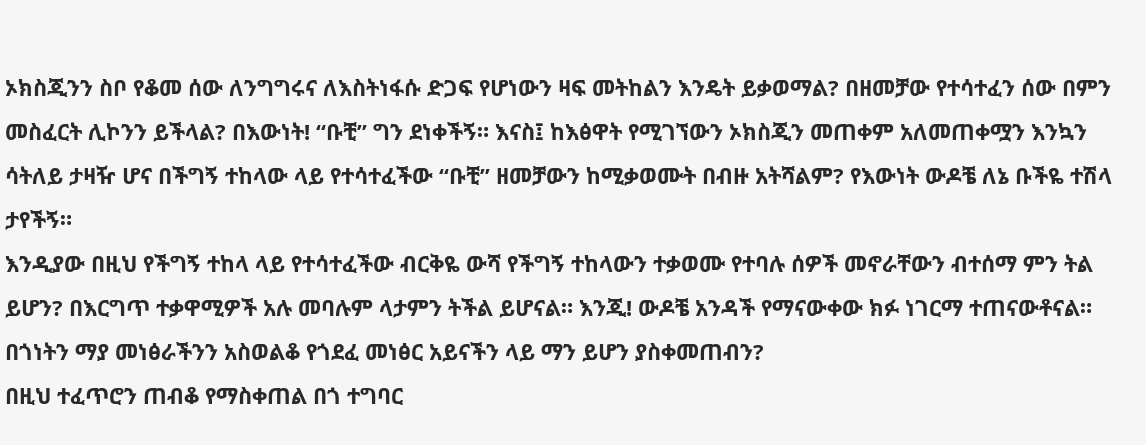ኦክስጂንን ስቦ የቆመ ሰው ለንግግሩና ለእስትነፋሱ ድጋፍ የሆነውን ዛፍ መትከልን እንዴት ይቃወማል? በዘመቻው የተሳተፈን ሰው በምን መስፈርት ሊኮንን ይችላል? በእውነት! “ቡቺ” ግን ደነቀችኝ። እናስ፤ ከእፅዋት የሚገኘውን ኦክስጂን መጠቀም አለመጠቀሟን እንኳን ሳትለይ ታዛዥ ሆና በችግኝ ተከላው ላይ የተሳተፈችው “ቡቺ” ዘመቻውን ከሚቃወሙት በብዙ አትሻልም? የእውነት ውዶቼ ለኔ ቡችዬ ተሽላ ታየችኝ።
እንዲያው በዚህ የችግኝ ተከላ ላይ የተሳተፈችው ብርቅዬ ውሻ የችግኝ ተከላውን ተቃወሙ የተባሉ ሰዎች መኖራቸውን ብተሰማ ምን ትል ይሆን? በእርግጥ ተቃዋሚዎች አሉ መባሉም ላታምን ትችል ይሆናል። እንጂ! ውዶቼ አንዳች የማናውቀው ክፉ ነገርማ ተጠናውቶናል። በጎነትን ማያ መነፅራችንን አስወልቆ የጎደፈ መነፅር አይናችን ላይ ማን ይሆን ያስቀመጠብን?
በዚህ ተፈጥሮን ጠብቆ የማስቀጠል በጎ ተግባር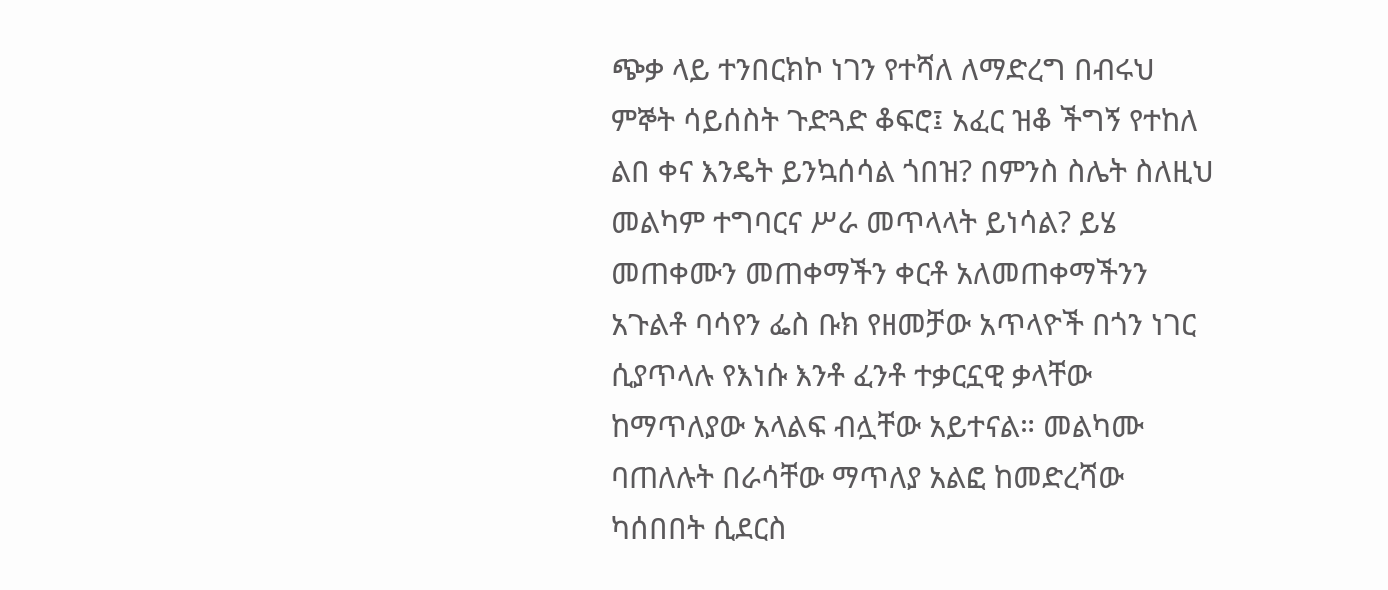ጭቃ ላይ ተንበርክኮ ነገን የተሻለ ለማድረግ በብሩህ ምኞት ሳይሰስት ጉድጓድ ቆፍሮ፤ አፈር ዝቆ ችግኝ የተከለ ልበ ቀና እንዴት ይንኳሰሳል ጎበዝ? በምንስ ስሌት ስለዚህ መልካም ተግባርና ሥራ መጥላላት ይነሳል? ይሄ መጠቀሙን መጠቀማችን ቀርቶ አለመጠቀማችንን አጉልቶ ባሳየን ፌስ ቡክ የዘመቻው አጥላዮች በጎን ነገር ሲያጥላሉ የእነሱ እንቶ ፈንቶ ተቃርኗዊ ቃላቸው ከማጥለያው አላልፍ ብሏቸው አይተናል። መልካሙ ባጠለሉት በራሳቸው ማጥለያ አልፎ ከመድረሻው ካሰበበት ሲደርስ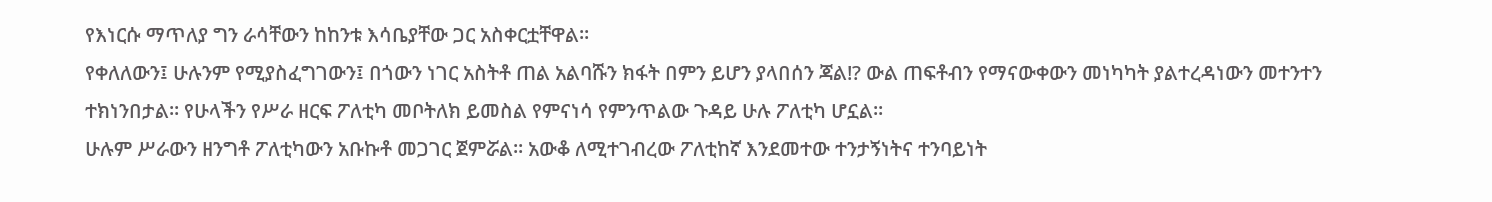የእነርሱ ማጥለያ ግን ራሳቸውን ከከንቱ እሳቤያቸው ጋር አስቀርቷቸዋል።
የቀለለውን፤ ሁሉንም የሚያስፈግገውን፤ በጎውን ነገር አስትቶ ጠል አልባሹን ክፋት በምን ይሆን ያላበሰን ጃል!? ውል ጠፍቶብን የማናውቀውን መነካካት ያልተረዳነውን መተንተን ተክነንበታል። የሁላችን የሥራ ዘርፍ ፖለቲካ መቦትለክ ይመስል የምናነሳ የምንጥልው ጉዳይ ሁሉ ፖለቲካ ሆኗል።
ሁሉም ሥራውን ዘንግቶ ፖለቲካውን አቡኩቶ መጋገር ጀምሯል። አውቆ ለሚተገብረው ፖለቲከኛ እንደመተው ተንታኝነትና ተንባይነት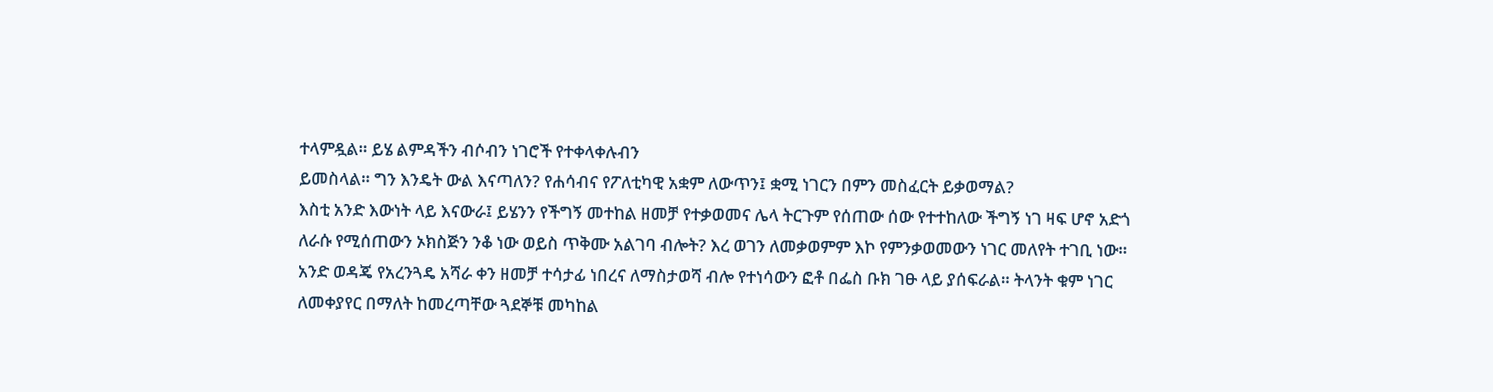ተላምዷል። ይሄ ልምዳችን ብሶብን ነገሮች የተቀላቀሉብን
ይመስላል። ግን እንዴት ውል እናጣለን? የሐሳብና የፖለቲካዊ አቋም ለውጥን፤ ቋሚ ነገርን በምን መስፈርት ይቃወማል?
እስቲ አንድ እውነት ላይ እናውራ፤ ይሄንን የችግኝ መተከል ዘመቻ የተቃወመና ሌላ ትርጉም የሰጠው ሰው የተተከለው ችግኝ ነገ ዛፍ ሆኖ አድጎ ለራሱ የሚሰጠውን ኦክስጅን ንቆ ነው ወይስ ጥቅሙ አልገባ ብሎት? እረ ወገን ለመቃወምም እኮ የምንቃወመውን ነገር መለየት ተገቢ ነው። አንድ ወዳጄ የአረንጓዴ አሻራ ቀን ዘመቻ ተሳታፊ ነበረና ለማስታወሻ ብሎ የተነሳውን ፎቶ በፌስ ቡክ ገፁ ላይ ያሰፍራል። ትላንት ቁም ነገር ለመቀያየር በማለት ከመረጣቸው ጓደኞቹ መካከል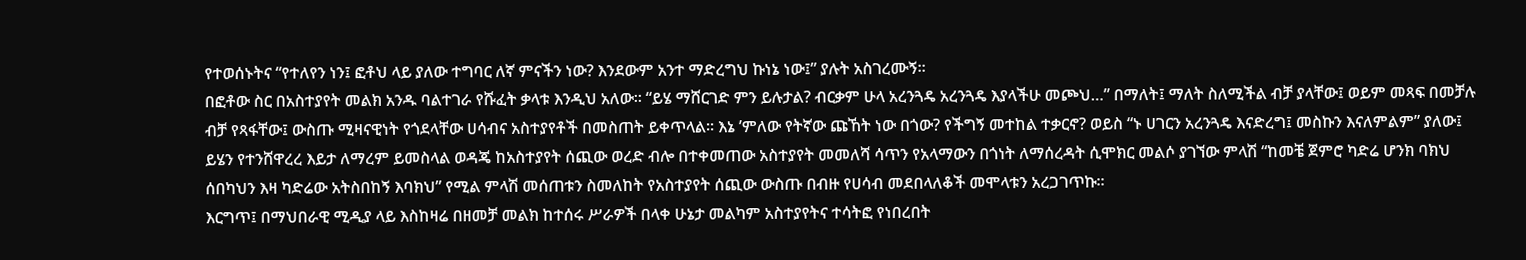የተወሰኑትና “የተለየን ነን፤ ፎቶህ ላይ ያለው ተግባር ለኛ ምናችን ነው? እንደውም አንተ ማድረግህ ኩነኔ ነው፤” ያሉት አስገረሙኝ።
በፎቶው ስር በአስተያየት መልክ አንዱ ባልተገራ የሹፈት ቃላቱ እንዲህ አለው። “ይሄ ማሸርገድ ምን ይሉታል? ብርቃም ሁላ አረንጓዴ አረንጓዴ እያላችሁ መጮህ…” በማለት፤ ማለት ስለሚችል ብቻ ያላቸው፤ ወይም መጻፍ በመቻሉ ብቻ የጻፋቸው፤ ውስጡ ሚዛናዊነት የጎደላቸው ሀሳብና አስተያየቶች በመስጠት ይቀጥላል። እኔ ’ምለው የትኛው ጩኸት ነው በጎው? የችግኝ መተከል ተቃርኖ? ወይስ “ኑ ሀገርን አረንጓዴ እናድረግ፤ መስኩን እናለምልም” ያለው፤
ይሄን የተንሸዋረረ እይታ ለማረም ይመስላል ወዳጄ ከአስተያየት ሰጪው ወረድ ብሎ በተቀመጠው አስተያየት መመለሻ ሳጥን የአላማውን በጎነት ለማሰረዳት ሲሞክር መልሶ ያገኘው ምላሽ “ከመቼ ጀምሮ ካድሬ ሆንክ ባክህ ሰበካህን እዛ ካድሬው አትስበከኝ እባክህ” የሚል ምላሽ መሰጠቱን ስመለከት የአስተያየት ሰጪው ውስጡ በብዙ የሀሳብ መደበላለቆች መሞላቱን አረጋገጥኩ።
እርግጥ፤ በማህበራዊ ሚዲያ ላይ እስከዛሬ በዘመቻ መልክ ከተሰሩ ሥራዎች በላቀ ሁኔታ መልካም አስተያየትና ተሳትፎ የነበረበት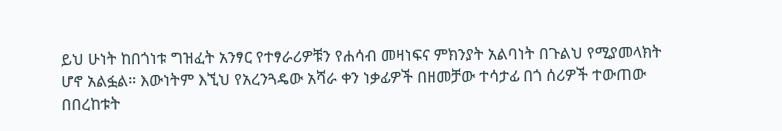ይህ ሁነት ከበጎነቱ ግዝፈት አንፃር የተፃራሪዎቹን የሐሳብ መዛነፍና ምክንያት አልባነት በጉልህ የሚያመላክት ሆኖ አልፏል። እውነትም እኚህ የአረንጓዴው አሻራ ቀን ነቃፊዎች በዘመቻው ተሳታፊ በጎ ሰሪዎች ተውጠው በበረከቱት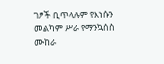ገፆች ቢጥላሉም የእነሱን መልካም ሥራ የማንኳሰስ ሙከራ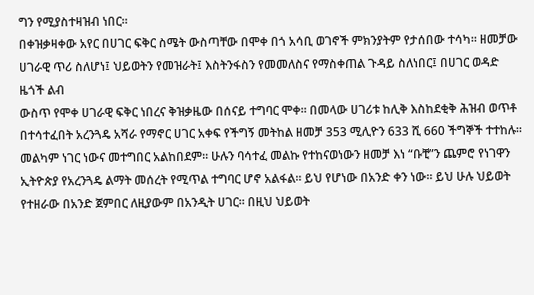ግን የሚያስተዛዝብ ነበር።
በቀዝቃዛቀው አየር በሀገር ፍቅር ስሜት ውስጣቸው በሞቀ በጎ አሳቢ ወገኖች ምክንያትም የታሰበው ተሳካ። ዘመቻው ሀገራዊ ጥሪ ስለሆነ፤ ህይወትን የመዝራት፤ እስትንፋስን የመመለስና የማስቀጠል ጉዳይ ስለነበር፤ በሀገር ወዳድ ዜጎች ልብ
ውስጥ የሞቀ ሀገራዊ ፍቅር ነበረና ቅዝቃዜው በሰናይ ተግባር ሞቀ። በመላው ሀገሪቱ ከሊቅ እስከደቂቅ ሕዝብ ወጥቶ በተሳተፈበት አረንጓዴ አሻራ የማኖር ሀገር አቀፍ የችግኝ መትከል ዘመቻ 353 ሚሊዮን 633 ሺ 660 ችግኞች ተተከሉ።
መልካም ነገር ነውና መተግበር አልከበደም። ሁሉን ባሳተፈ መልኩ የተከናወነውን ዘመቻ እነ “ቡቺ”ን ጨምሮ የነገዋን ኢትዮጵያ የአረንጓዴ ልማት መሰረት የሚጥል ተግባር ሆኖ አልፋል። ይህ የሆነው በአንድ ቀን ነው። ይህ ሁሉ ህይወት የተዘራው በአንድ ጀምበር ለዚያውም በአንዲት ሀገር። በዚህ ህይወት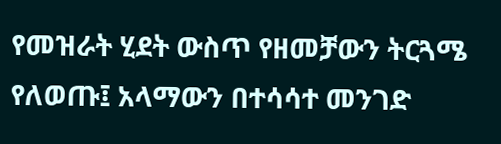የመዝራት ሂደት ውስጥ የዘመቻውን ትርጓሜ የለወጡ፤ አላማውን በተሳሳተ መንገድ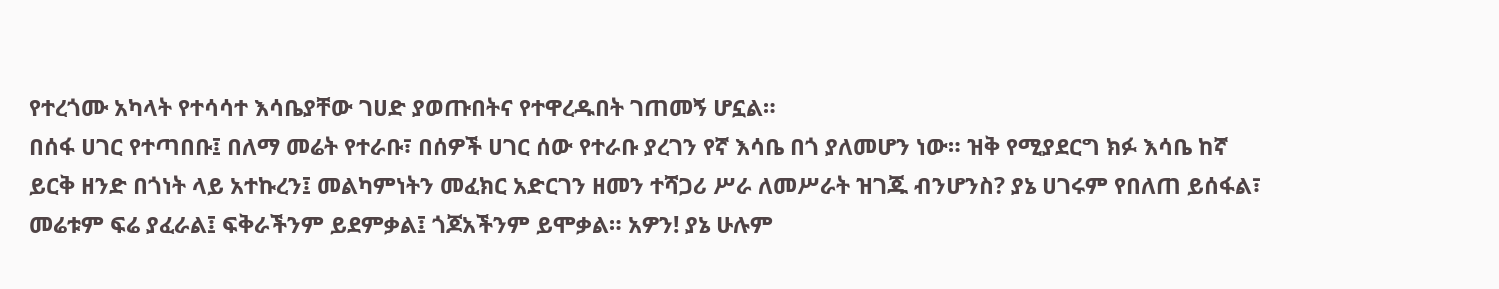የተረጎሙ አካላት የተሳሳተ እሳቤያቸው ገሀድ ያወጡበትና የተዋረዱበት ገጠመኝ ሆኗል።
በሰፋ ሀገር የተጣበቡ፤ በለማ መሬት የተራቡ፣ በሰዎች ሀገር ሰው የተራቡ ያረገን የኛ እሳቤ በጎ ያለመሆን ነው። ዝቅ የሚያደርግ ክፉ እሳቤ ከኛ ይርቅ ዘንድ በጎነት ላይ አተኩረን፤ መልካምነትን መፈክር አድርገን ዘመን ተሻጋሪ ሥራ ለመሥራት ዝገጁ ብንሆንስ? ያኔ ሀገሩም የበለጠ ይሰፋል፣ መሬቱም ፍሬ ያፈራል፤ ፍቅራችንም ይደምቃል፤ ጎጆአችንም ይሞቃል። አዎን! ያኔ ሁሉም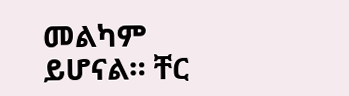መልካም ይሆናል። ቸር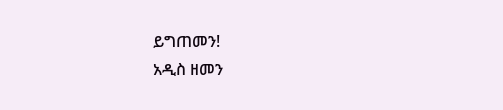ይግጠመን!
አዲስ ዘመን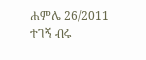ሐምሌ 26/2011
ተገኝ ብሩ